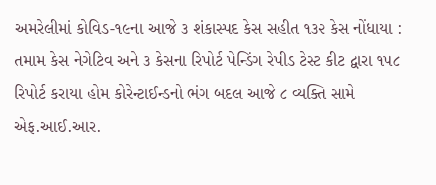અમરેલીમાં કોવિડ-૧૯ના આજે ૩ શંકાસ્પદ કેસ સહીત ૧૩૨ કેસ નોંધાયા : તમામ કેસ નેગેટિવ અને ૩ કેસના રિપોર્ટ પેન્ડિંગ રેપીડ ટેસ્ટ કીટ દ્વારા ૧૫૮ રિપોર્ટ કરાયા હોમ કોરેન્ટાઈન્ડનો ભંગ બદલ આજે ૮ વ્યક્તિ સામે એફ.આઈ.આર.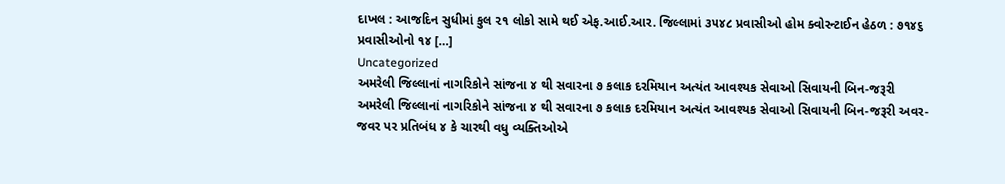દાખલ : આજદિન સુધીમાં કુલ ૨૧ લોકો સામે થઈ એફ.આઈ.આર. જિલ્લામાં ૩૫૪૮ પ્રવાસીઓ હોમ ક્વોરન્ટાઈન હેઠળ : ૭૧૪૬ પ્રવાસીઓનો ૧૪ […]
Uncategorized
અમરેલી જિલ્લાનાં નાગરિકોને સાંજના ૪ થી સવારના ૭ કલાક દરમિયાન અત્યંત આવશ્યક સેવાઓ સિવાયની બિન-જરૂરી
અમરેલી જિલ્લાનાં નાગરિકોને સાંજના ૪ થી સવારના ૭ કલાક દરમિયાન અત્યંત આવશ્યક સેવાઓ સિવાયની બિન-જરૂરી અવર-જવર પર પ્રતિબંધ ૪ કે ચારથી વધુ વ્યક્તિઓએ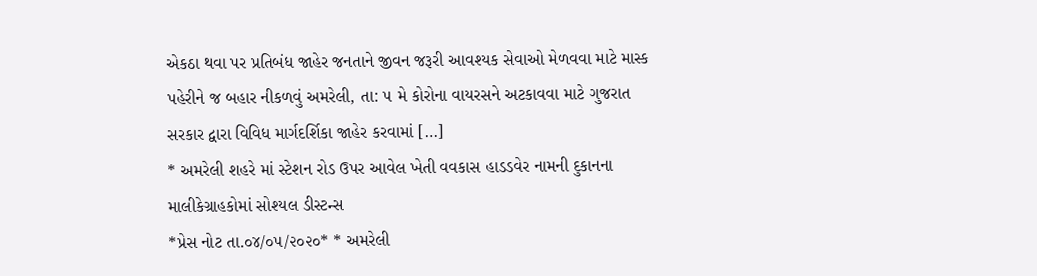એકઠા થવા પર પ્રતિબંધ જાહેર જનતાને જીવન જરૂરી આવશ્યક સેવાઓ મેળવવા માટે માસ્ક પહેરીને જ બહાર નીકળવું અમરેલી, તા: ૫ મે કોરોના વાયરસને અટકાવવા માટે ગુજરાત સરકાર દ્વારા વિવિધ માર્ગદર્શિકા જાહેર કરવામાં […]
* અમરેલી શહરે માં સ્ટેશન રોડ ઉપર આવેલ ખેતી વવકાસ હાડડવેર નામની દુકાનના માલીકેગ્રાહકોમાં સોશ્યલ ડીસ્ટન્સ
*પ્રેસ નોટ તા.૦૪/૦૫/૨૦૨૦* * અમરેલી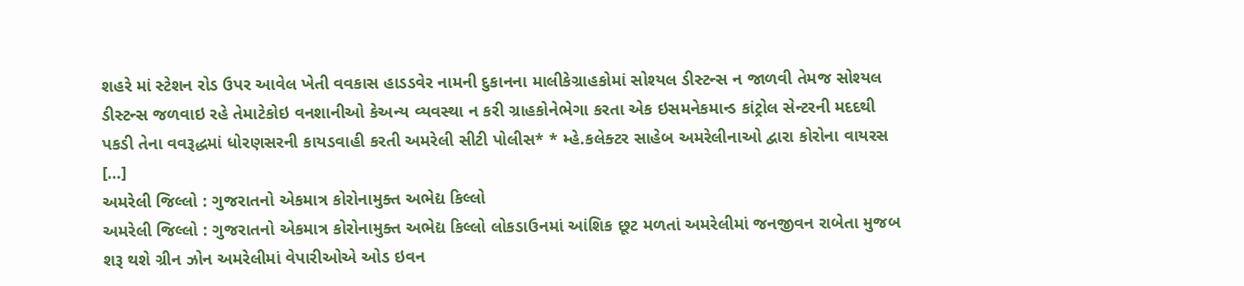શહરે માં સ્ટેશન રોડ ઉપર આવેલ ખેતી વવકાસ હાડડવેર નામની દુકાનના માલીકેગ્રાહકોમાં સોશ્યલ ડીસ્ટન્સ ન જાળવી તેમજ સોશ્યલ ડીસ્ટન્સ જળવાઇ રહે તેમાટેકોઇ વનશાનીઓ કેઅન્ય વ્યવસ્થા ન કરી ગ્રાહકોનેભેગા કરતા એક ઇસમનેકમાન્ડ કાંટ્રોલ સેન્ટરની મદદથી પકડી તેના વવરૂદ્ધમાં ધોરણસરની કાયડવાહી કરતી અમરેલી સીટી પોલીસ* * મ્હે.કલેક્ટર સાહેબ અમરેલીનાઓ દ્વારા કોરોના વાયરસ […]
અમરેલી જિલ્લો : ગુજરાતનો એકમાત્ર કોરોનામુક્ત અભેદ્ય કિલ્લો
અમરેલી જિલ્લો : ગુજરાતનો એકમાત્ર કોરોનામુક્ત અભેદ્ય કિલ્લો લોકડાઉનમાં આંશિક છૂટ મળતાં અમરેલીમાં જનજીવન રાબેતા મુજબ શરૂ થશે ગ્રીન ઝોન અમરેલીમાં વેપારીઓએ ઓડ ઇવન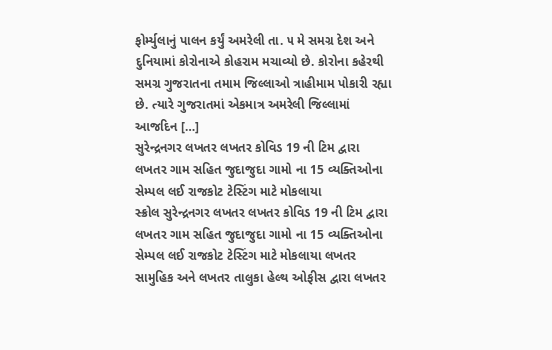ફોર્મ્યુલાનું પાલન કર્યું અમરેલી તા. ૫ મે સમગ્ર દેશ અને દુનિયામાં કોરોનાએ કોહરામ મચાવ્યો છે. કોરોના કહેરથી સમગ્ર ગુજરાતના તમામ જિલ્લાઓ ત્રાહીમામ પોકારી રહ્યા છે. ત્યારે ગુજરાતમાં એકમાત્ર અમરેલી જિલ્લામાં આજદિન […]
સુરેન્દ્રનગર લખતર લખતર કોવિડ 19 ની ટિમ દ્વારા લખતર ગામ સહિત જુદાજુદા ગામો ના 15 વ્યક્તિઓના સેમ્પલ લઈ રાજકોટ ટેસ્ટિંગ માટે મોકલાયા
સ્ક્રોલ સુરેન્દ્રનગર લખતર લખતર કોવિડ 19 ની ટિમ દ્વારા લખતર ગામ સહિત જુદાજુદા ગામો ના 15 વ્યક્તિઓના સેમ્પલ લઈ રાજકોટ ટેસ્ટિંગ માટે મોકલાયા લખતર સામુહિક અને લખતર તાલુકા હેલ્થ ઓફીસ દ્વારા લખતર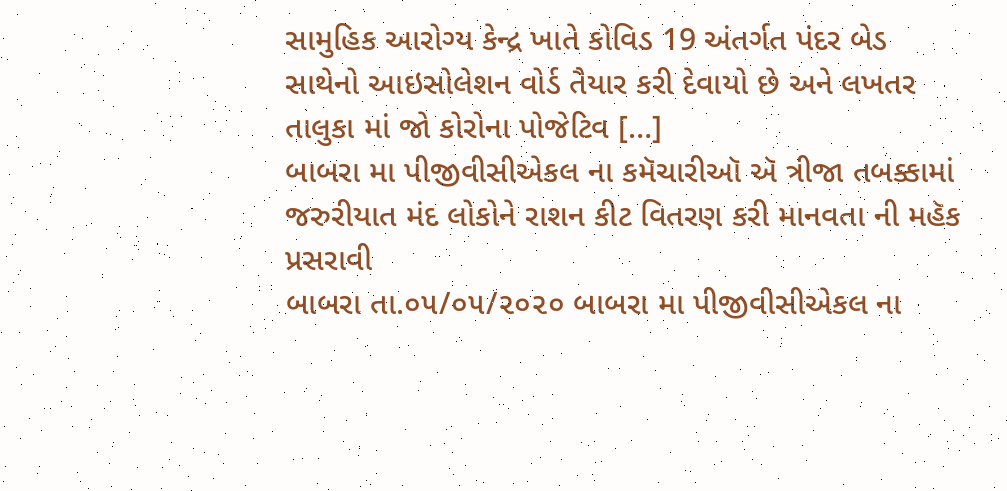સામુહિક આરોગ્ય કેન્દ્ર ખાતે કોવિડ 19 અંતર્ગત પંદર બેડ સાથેનો આઇસોલેશન વોર્ડ તૈયાર કરી દેવાયો છે અને લખતર તાલુકા માં જો કોરોના પોજેટિવ […]
બાબરા મા પીજીવીસીએકલ ના કમૅચારીઑ ઍ ત્રીજા તબક્કામાં જરુરીયાત મંદ લોકોને રાશન કીટ વિતરણ કરી માનવતા ની મહૅક પ્રસરાવી
બાબરા તા.૦૫/૦૫/૨૦૨૦ બાબરા મા પીજીવીસીએકલ ના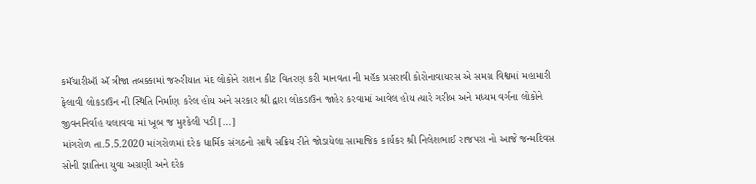કમૅચારીઑ ઍ ત્રીજા તબક્કામાં જરુરીયાત મંદ લોકોને રાશન કીટ વિતરણ કરી માનવતા ની મહૅક પ્રસરાવી કોરોનાવાયરસ એ સમગ્ર વિશ્વમાં મહામારી ફેલાવી લોકડાઉન ની સ્થિતિ નિર્માણ કરેલ હોય અને સરકાર શ્રી દ્વારા લોકડાઉન જાહેર કરવામાં આવેલ હોય ત્યારે ગરીબ અને મધ્યમ વર્ગના લોકોને જીવનનિર્વાહ ચલાવવા માં ખૂબ જ મુશ્કેલી પડી […]
માંગરોળ તા.5.5.2020 માંગરોળમાં દરેક ધાર્મિક સંગઠનો સાથે સક્રિય રીતે જોડાયેલા સામાજિક કાર્યકર શ્રી નિલેશભાઈ રાજપરા નો આજે જન્મદિવસ
સોની જ્ઞાતિના યુવા અગ્રણી અને દરેક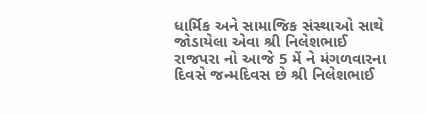ધાર્મિક અને સામાજિક સંસ્થાઓ સાથે જોડાયેલા એવા શ્રી નિલેશભાઈ રાજપરા નો આજે 5 મેં ને મંગળવારના દિવસે જન્મદિવસ છે શ્રી નિલેશભાઈ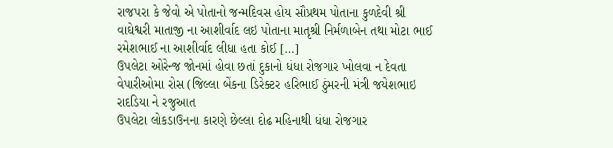રાજપરા કે જેવો એ પોતાનો જન્મદિવસ હોય સૌપ્રથમ પોતાના કુળદેવી શ્રી વાઘેશ્વરી માતાજી ના આશીર્વાદ લઇ પોતાના માતૃશ્રી નિર્મળાબેન તથા મોટા ભાઈ રમેશભાઈ ના આશીર્વાદ લીધા હતા કોઈ […]
ઉપલેટા ઓરેન્જ જોનમાં હોવા છતાં દુકાનો ધંધા રોજગાર ખોલવા ન દેવતા વેપારીઓમા રોસ (જિલ્લા બેંકના ડિરેક્ટર હરિભાઈ ઠુંમરની મંત્રી જયેશભાઇ રાદડિયા ને રજુઆત
ઉપલેટા લોકડાઉનના કારણે છેલ્લા દોઢ મહિનાથી ધંધા રોજગાર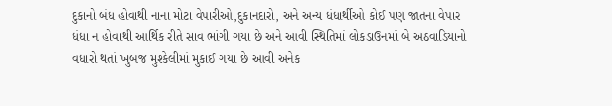દુકાનો બંધ હોવાથી નાના મોટા વેપારીઓ,દુકાનદારો, અને અન્ય ધંધાર્થીઓ કોઈ પણ જાતના વેપાર ધંધા ન હોવાથી આર્થિક રીતે સાવ ભાંગી ગયા છે અને આવી સ્થિતિમાં લોકડાઉનમાં બે અઠવાડિયાનો વધારો થતાં ખુબજ મુશ્કેલીમાં મુકાઈ ગયા છે આવી અનેક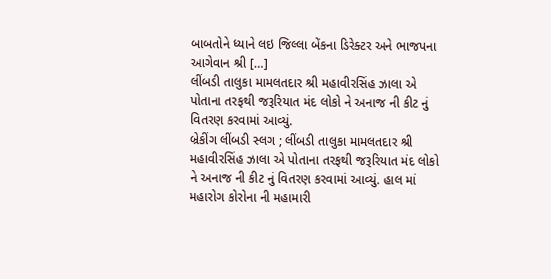બાબતોને ધ્યાને લઇ જિલ્લા બેંકના ડિરેક્ટર અને ભાજપના આગેવાન શ્રી […]
લીંબડી તાલુકા મામલતદાર શ્રી મહાવીરસિંહ ઝાલા એ પોતાના તરફથી જરૂરિયાત મંદ લોકો ને અનાજ ની કીટ નું વિતરણ કરવામાં આવ્યું.
બ્રેકીંગ લીંબડી સ્લગ ; લીંબડી તાલુકા મામલતદાર શ્રી મહાવીરસિંહ ઝાલા એ પોતાના તરફથી જરૂરિયાત મંદ લોકો ને અનાજ ની કીટ નું વિતરણ કરવામાં આવ્યું. હાલ માં મહારોગ કોરોના ની મહામારી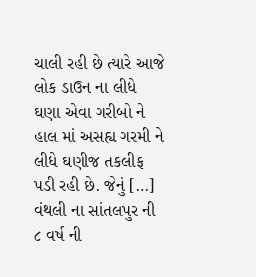ચાલી રહી છે ત્યારે આજે લોક ડાઉન ના લીધે ઘણા એવા ગરીબો ને હાલ માં અસહ્ય ગરમી ને લીધે ઘણીજ તકલીફ પડી રહી છે. જેનું […]
વંથલી ના સાંતલપુર ની ૮ વર્ષ ની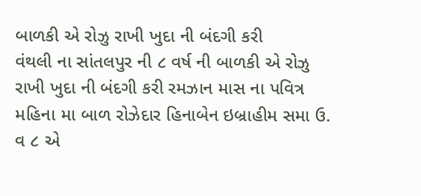બાળકી એ રોઝુ રાખી ખુદા ની બંદગી કરી
વંથલી ના સાંતલપુર ની ૮ વર્ષ ની બાળકી એ રોઝુ રાખી ખુદા ની બંદગી કરી રમઝાન માસ ના પવિત્ર મહિના મા બાળ રોઝેદાર હિનાબેન ઇબ્રાહીમ સમા ઉ. વ ૮ એ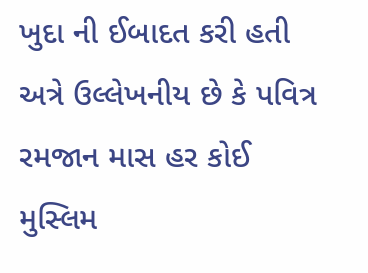ખુદા ની ઈબાદત કરી હતી અત્રે ઉલ્લેખનીય છે કે પવિત્ર રમજાન માસ હર કોઈ મુસ્લિમ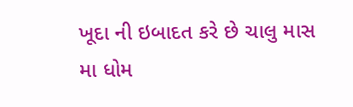ખૂદા ની ઇબાદત કરે છે ચાલુ માસ મા ધોમ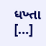ધખ્તા […]